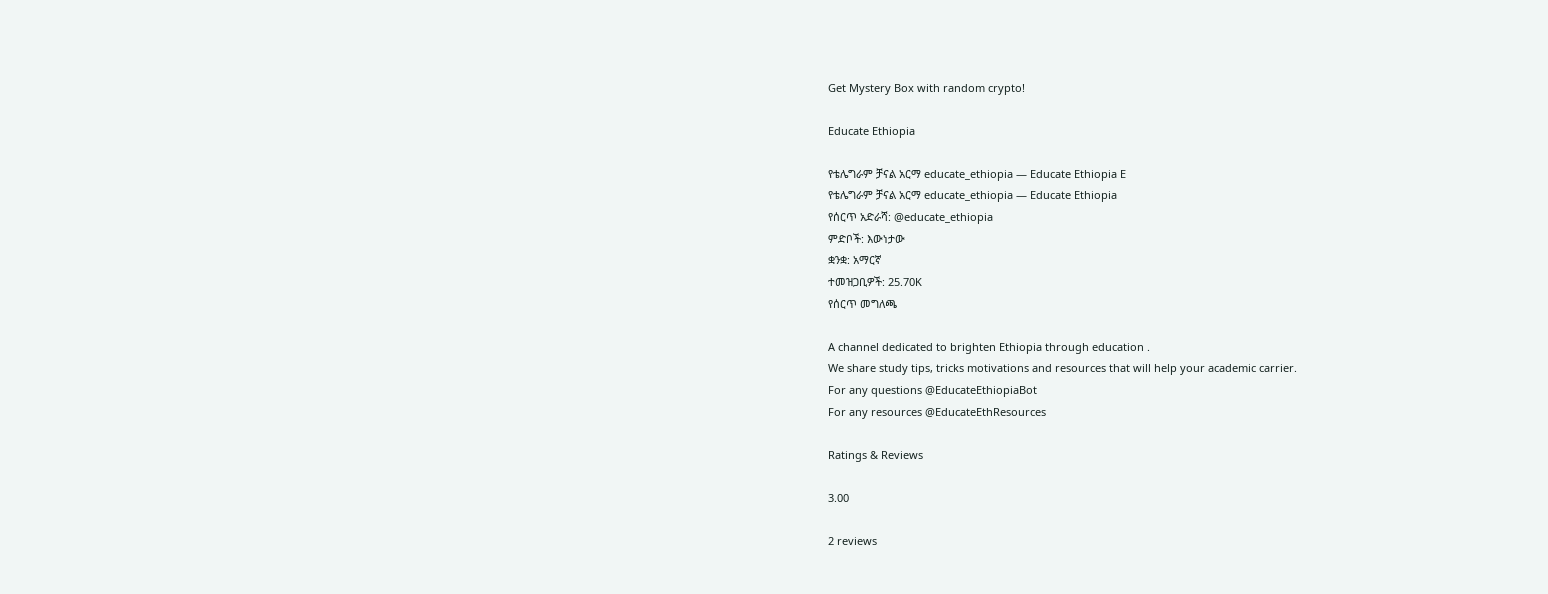Get Mystery Box with random crypto!

Educate Ethiopia

የቴሌግራም ቻናል አርማ educate_ethiopia — Educate Ethiopia E
የቴሌግራም ቻናል አርማ educate_ethiopia — Educate Ethiopia
የሰርጥ አድራሻ: @educate_ethiopia
ምድቦች: እውነታው
ቋንቋ: አማርኛ
ተመዝጋቢዎች: 25.70K
የሰርጥ መግለጫ

A channel dedicated to brighten Ethiopia through education .
We share study tips, tricks motivations and resources that will help your academic carrier.
For any questions @EducateEthiopiaBot
For any resources @EducateEthResources

Ratings & Reviews

3.00

2 reviews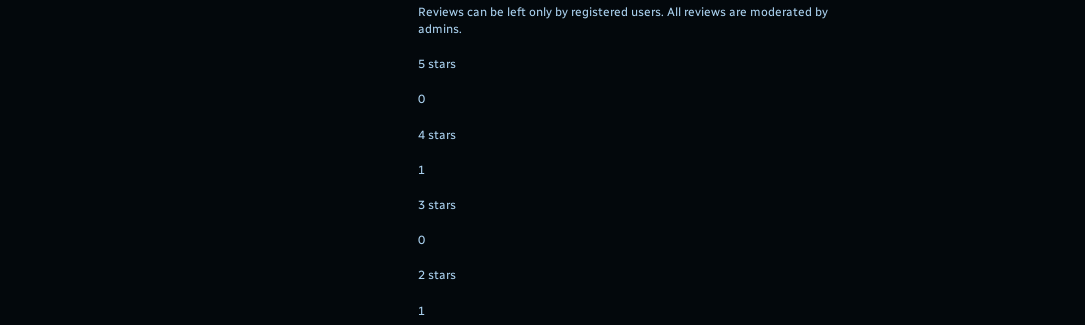Reviews can be left only by registered users. All reviews are moderated by admins.

5 stars

0

4 stars

1

3 stars

0

2 stars

1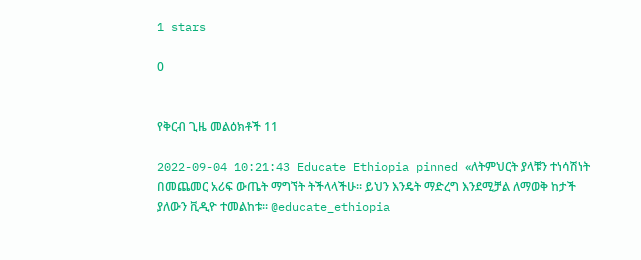1 stars

0


የቅርብ ጊዜ መልዕክቶች 11

2022-09-04 10:21:43 Educate Ethiopia pinned «ለትምህርት ያላቹን ተነሳሽነት በመጨመር አሪፍ ውጤት ማግኘት ትችላላችሁ። ይህን እንዴት ማድረግ እንደሚቻል ለማወቅ ከታች ያለውን ቪዲዮ ተመልከቱ። @educate_ethiopia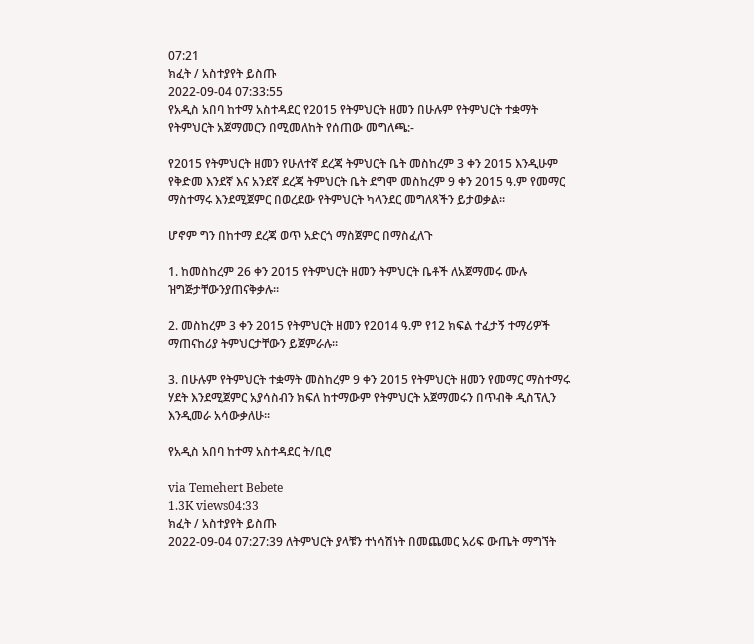07:21
ክፈት / አስተያየት ይስጡ
2022-09-04 07:33:55
የአዲስ አበባ ከተማ አስተዳደር የ2015 የትምህርት ዘመን በሁሉም የትምህርት ተቋማት የትምህርት አጀማመርን በሚመለከት የሰጠው መግለጫ:-

የ2015 የትምህርት ዘመን የሁለተኛ ደረጃ ትምህርት ቤት መስከረም 3 ቀን 2015 እንዲሁም የቅድመ እንደኛ እና አንደኛ ደረጃ ትምህርት ቤት ደግሞ መስከረም 9 ቀን 2015 ዓ.ም የመማር ማስተማሩ እንደሚጀምር በወረደው የትምህርት ካላንደር መግለጻችን ይታወቃል።

ሆኖም ግን በከተማ ደረጃ ወጥ አድርጎ ማስጀምር በማስፈለጉ

1. ከመስከረም 26 ቀን 2015 የትምህርት ዘመን ትምህርት ቤቶች ለአጀማመሩ ሙሉ ዝግጅታቸውንያጠናቅቃሉ።

2. መስከረም 3 ቀን 2015 የትምህርት ዘመን የ2014 ዓ.ም የ12 ክፍል ተፈታኝ ተማሪዎች ማጠናከሪያ ትምህርታቸውን ይጀምራሉ።

3. በሁሉም የትምህርት ተቋማት መስከረም 9 ቀን 2015 የትምህርት ዘመን የመማር ማስተማሩ ሃደት እንደሚጀምር አያሳስብን ክፍለ ከተማውም የትምህርት አጀማመሩን በጥብቅ ዲስፕሊን እንዲመራ አሳውቃለሁ።

የአዲስ አበባ ከተማ አስተዳደር ት/ቢሮ

via Temehert Bebete
1.3K views04:33
ክፈት / አስተያየት ይስጡ
2022-09-04 07:27:39 ለትምህርት ያላቹን ተነሳሽነት በመጨመር አሪፍ ውጤት ማግኘት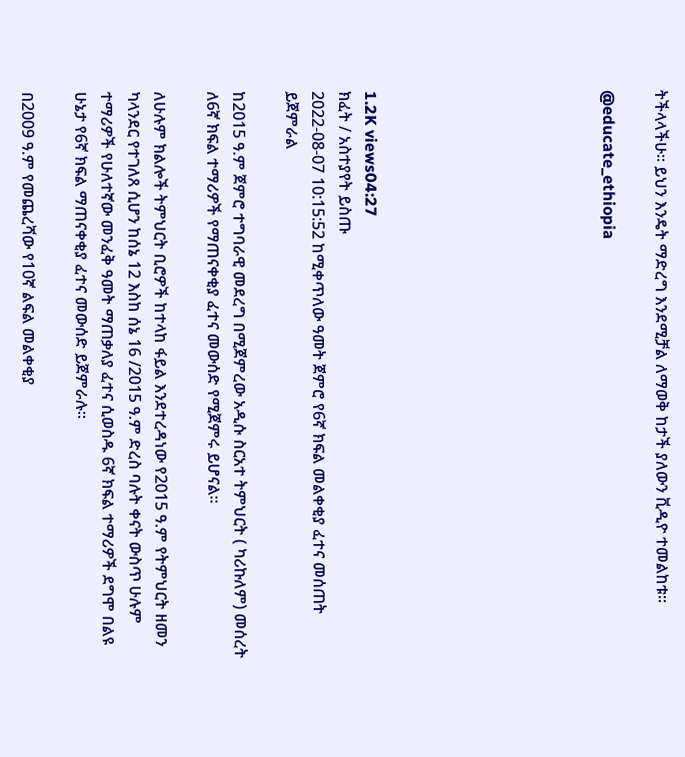ትችላላችሁ። ይህን እንዴት ማድረግ እንደሚቻል ለማወቅ ከታች ያለውን ቪዲዮ ተመልከቱ።

@educate_ethiopia








1.2K views04:27
ክፈት / አስተያየት ይስጡ
2022-08-07 10:15:52 ከሚቀጥለው ዓመት ጀምሮ የ6ኛ ክፍል መልቀቂያ ፈተና መሰጠት ይጀምራል

ከ2015 ዓ.ም ጀምሮ ተግባራዊ መደረግ በሚጀምረው አዲሱ ስርአተ ትምህርት ( ካሪኩለም) መሰረት ለ6ኛ ክፍል ተማሪዎች የማጠናቀቂያ ፈተና መውሰድ የሚጀምሩ ይሆናል።

ለሁሉም ክልሎች ትምህርት ቢሮዎች ከተላከ ፋይል እንደተረዳነው የ2015 ዓ.ም የትምህርት ዘመን ካላንደር የተገለጸ ሲሆን ከሰኔ 12 እስከ ሰኔ 16 /2015 ዓ.ም ድረስ ባሉት ቀናት ውስጥ ሁሉም ተማሪዎች የሁለተኛው መንፈቅ ዓመት ማጠቃለያ ፈተና ሲወስዱ 6ኛ ክፍል ተማሪዎች ደግሞ በልዩ ሁኔታ የ6ኛ ክፍል ማጠናቀቂያ ፈተና መውሰድ ይጀምራሉ።

በ2009 ዓ.ም የመጨረሻው የ10ኛ ልፍል መልቀቂያ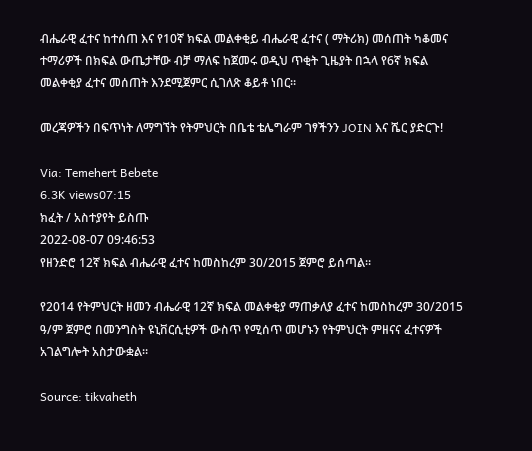ብሔራዊ ፈተና ከተሰጠ እና የ10ኛ ክፍል መልቀቂይ ብሔራዊ ፈተና ( ማትሪክ) መሰጠት ካቆመና ተማሪዎች በክፍል ውጤታቸው ብቻ ማለፍ ከጀመሩ ወዲህ ጥቂት ጊዜያት በኋላ የ6ኛ ክፍል መልቀቂያ ፈተና መሰጠት እንደሚጀምር ሲገለጽ ቆይቶ ነበር።

መረጃዎችን በፍጥነት ለማግኘት የትምህርት በቤቴ ቴሌግራም ገፃችንን JOIN እና ሼር ያድርጉ!

Via: Temehert Bebete
6.3K views07:15
ክፈት / አስተያየት ይስጡ
2022-08-07 09:46:53
የዘንድሮ 12ኛ ክፍል ብሔራዊ ፈተና ከመስከረም 30/2015 ጀምሮ ይሰጣል።

የ2014 የትምህርት ዘመን ብሔራዊ 12ኛ ክፍል መልቀቂያ ማጠቃለያ ፈተና ከመስከረም 30/2015 ዓ/ም ጀምሮ በመንግስት ዩኒቨርሲቲዎች ውስጥ የሚሰጥ መሆኑን የትምህርት ምዘናና ፈተናዎች አገልግሎት አስታውቋል።

Source: tikvaheth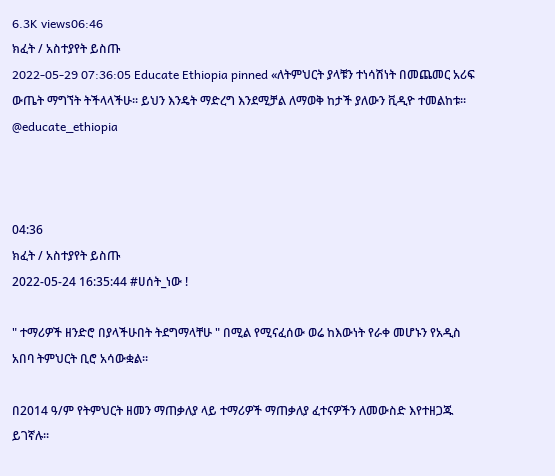6.3K views06:46
ክፈት / አስተያየት ይስጡ
2022-05-29 07:36:05 Educate Ethiopia pinned «ለትምህርት ያላቹን ተነሳሽነት በመጨመር አሪፍ ውጤት ማግኘት ትችላላችሁ። ይህን እንዴት ማድረግ እንደሚቻል ለማወቅ ከታች ያለውን ቪዲዮ ተመልከቱ። @educate_ethiopia



04:36
ክፈት / አስተያየት ይስጡ
2022-05-24 16:35:44 #ሀሰት_ነው !

" ተማሪዎች ዘንድሮ በያላችሁበት ትደግማላቸሁ " በሚል የሚናፈሰው ወሬ ከእውነት የራቀ መሆኑን የአዲስ አበባ ትምህርት ቢሮ አሳውቋል።

በ2014 ዓ/ም የትምህርት ዘመን ማጠቃለያ ላይ ተማሪዎች ማጠቃለያ ፈተናዎችን ለመውስድ እየተዘጋጁ ይገኛሉ።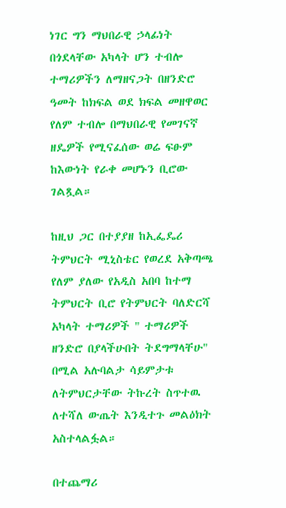ነገር ግን ማህበራዊ ኃላፊነት በጎደላቸው አካላት ሆን ተብሎ ተማሪዎችን ለማዘናጋት በዘንድሮ ዓመት ከክፍል ወደ ክፍል መዘዋወር የለም ተብሎ በማህበራዊ የመገናኛ ዘዴዎች የሚናፈሰው ወሬ ፍፁም ከእውነት የራቀ መሆኑን ቢሮው ገልጿል።

ከዚህ ጋር በተያያዘ ከኢፌዴሪ ትምህርት ሚኒስቴር የወረደ አቅጣጫ የለም ያለው የአዲስ አበባ ከተማ ትምህርት ቢሮ የትምህርት ባለድርሻ አካላት ተማሪዎች " ተማሪዎች ዘንድሮ በያላችሁበት ትደግማላቸሁ" በሚል አሉባልታ ሳይምታቱ ለትምህርታቸው ትኩረት ስጥተዉ ለተሻለ ውጤት እንዲተጉ መልዕክት አስተላልፏል።

በተጨማሪ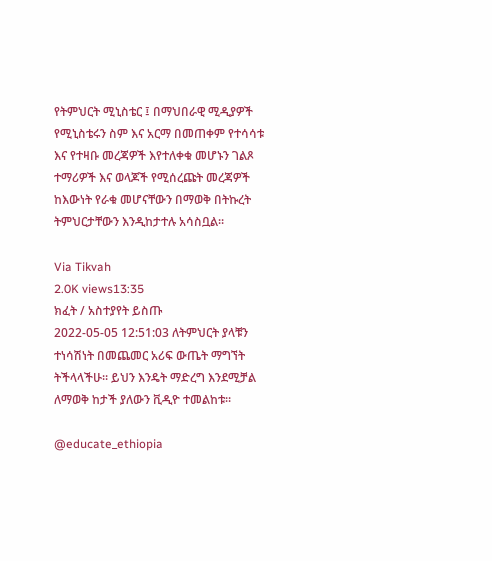የትምህርት ሚኒስቴር ፤ በማህበራዊ ሚዲያዎች የሚኒስቴሩን ስም እና አርማ በመጠቀም የተሳሳቱ እና የተዛቡ መረጃዎች እየተለቀቁ መሆኑን ገልጾ ተማሪዎች እና ወላጆች የሚሰረጩት መረጃዎች ከእውነት የራቁ መሆናቸውን በማወቅ በትኩረት ትምህርታቸውን እንዲከታተሉ አሳስቧል።

Via Tikvah
2.0K views13:35
ክፈት / አስተያየት ይስጡ
2022-05-05 12:51:03 ለትምህርት ያላቹን ተነሳሽነት በመጨመር አሪፍ ውጤት ማግኘት ትችላላችሁ። ይህን እንዴት ማድረግ እንደሚቻል ለማወቅ ከታች ያለውን ቪዲዮ ተመልከቱ።

@educate_ethiopia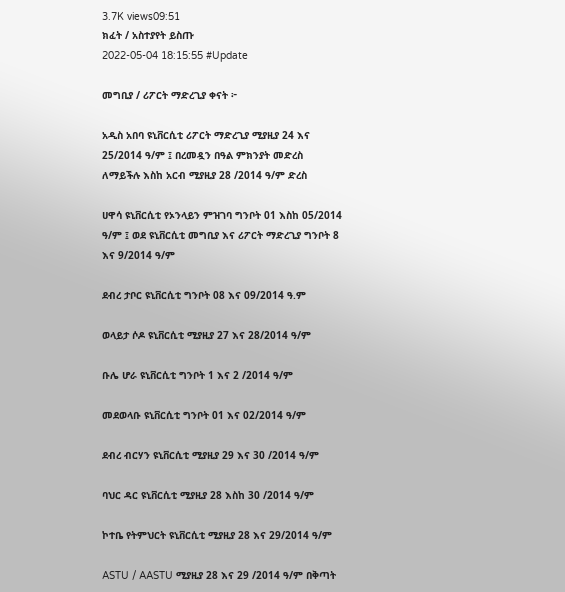3.7K views09:51
ክፈት / አስተያየት ይስጡ
2022-05-04 18:15:55 #Update

መግቢያ / ሪፖርት ማድረጊያ ቀናት ፦

አዲስ አበባ ዩኒቨርሲቲ ሪፖርት ማድረጊያ ሚያዚያ 24 እና 25/2014 ዓ/ም ፤ በረመዷን በዓል ምክንያት መድረስ ለማይችሉ እስከ አርብ ሚያዚያ 28 /2014 ዓ/ም ድረስ

ሀዋሳ ዩኒቨርሲቲ የኦንላይን ምዝገባ ግንቦት 01 እስከ 05/2014 ዓ/ም ፤ ወደ ዩኒቨርሲቲ መግቢያ እና ሪፖርት ማድረጊያ ግንቦት 8 እና 9/2014 ዓ/ም

ደብረ ታቦር ዩኒቨርሲቲ ግንቦት 08 እና 09/2014 ዓ.ም

ወላይታ ሶዶ ዩኒቨርሲቲ ሚያዚያ 27 እና 28/2014 ዓ/ም

ቡሌ ሆራ ዩኒቨርሲቲ ግንቦት 1 እና 2 /2014 ዓ/ም

መደወላቡ ዩኒቨርሲቲ ግንቦት 01 እና 02/2014 ዓ/ም

ደብረ ብርሃን ዩኒቨርሲቲ ሚያዚያ 29 እና 30 /2014 ዓ/ም

ባህር ዳር ዩኒቨርሲቲ ሚያዚያ 28 እስከ 30 /2014 ዓ/ም

ኮተቤ የትምህርት ዩኒቨርሲቲ ሚያዚያ 28 እና 29/2014 ዓ/ም

ASTU / AASTU ሚያዚያ 28 እና 29 /2014 ዓ/ም በቅጣት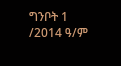ግንቦት 1 /2014 ዓ/ም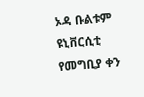ኦዳ ቡልቱም ዩኒቨርሲቲ የመግቢያ ቀን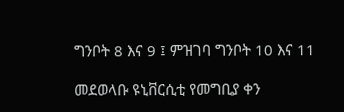ግንቦት 8 እና 9 ፤ ምዝገባ ግንቦት 10 እና 11

መደወላቡ ዩኒቨርሲቲ የመግቢያ ቀን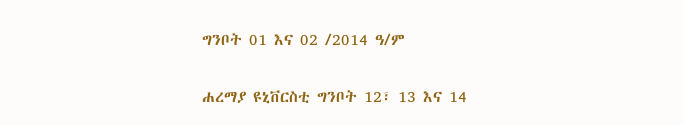ግንቦት 01 እና 02 /2014 ዓ/ም

ሐረማያ ዩኒቨርስቲ ግንቦት 12፣ 13 እና 14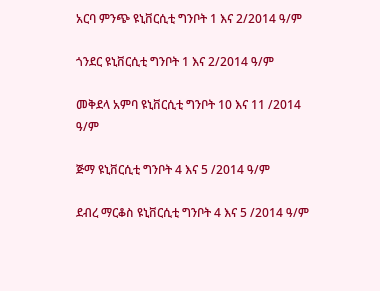አርባ ምንጭ ዩኒቨርሲቲ ግንቦት 1 እና 2/2014 ዓ/ም

ጎንደር ዩኒቨርሲቲ ግንቦት 1 እና 2/2014 ዓ/ም

መቅደላ አምባ ዩኒቨርሲቲ ግንቦት 10 እና 11 /2014 ዓ/ም

ጅማ ዩኒቨርሲቲ ግንቦት 4 እና 5 /2014 ዓ/ም

ደብረ ማርቆስ ዩኒቨርሲቲ ግንቦት 4 እና 5 /2014 ዓ/ም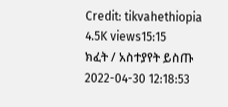Credit: tikvahethiopia
4.5K views15:15
ክፈት / አስተያየት ይስጡ
2022-04-30 12:18:53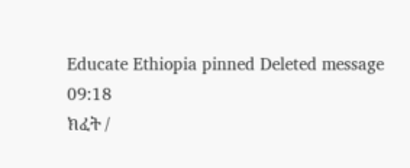Educate Ethiopia pinned Deleted message
09:18
ክፈት /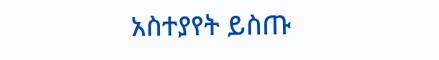አስተያየት ይስጡ